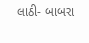લાઠી- બાબરા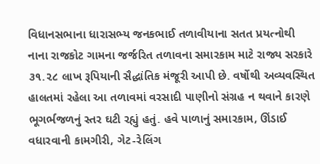વિધાનસભાના ધારાસભ્ય જનકભાઈ તળાવીયાના સતત પ્રયત્નોથી નાના રાજકોટ ગામના જર્જરિત તળાવના સમારકામ માટે રાજ્ય સરકારે ૩૧.૨૮ લાખ રૂપિયાની સૈદ્ધાંતિક મંજૂરી આપી છે. વર્ષોથી અવ્યવસ્થિત હાલતમાં રહેલા આ તળાવમાં વરસાદી પાણીનો સંગ્રહ ન થવાને કારણે ભૂગર્ભજળનું સ્તર ઘટી રહ્યું હતું. હવે પાળાનું સમારકામ, ઊંડાઈ વધારવાની કામગીરી, ગેટ-રેલિંગ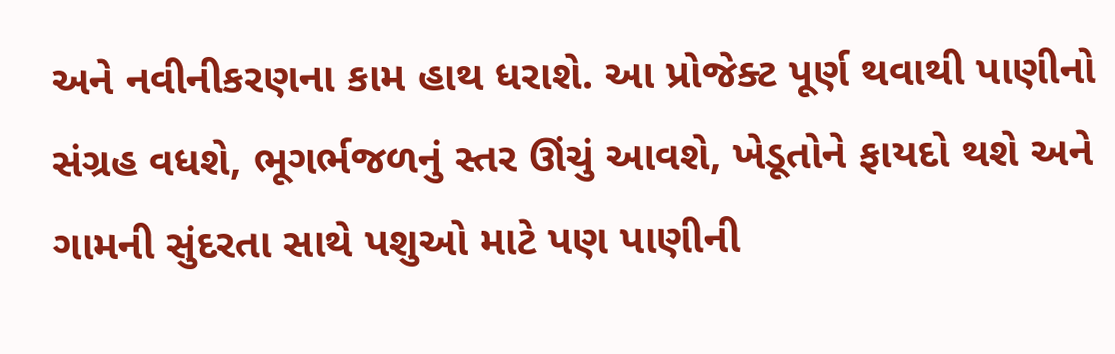અને નવીનીકરણના કામ હાથ ધરાશે. આ પ્રોજેક્ટ પૂર્ણ થવાથી પાણીનો સંગ્રહ વધશે, ભૂગર્ભજળનું સ્તર ઊંચું આવશે, ખેડૂતોને ફાયદો થશે અને ગામની સુંદરતા સાથે પશુઓ માટે પણ પાણીની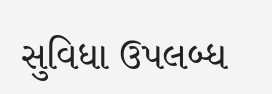સુવિધા ઉપલબ્ધ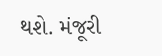થશે. મંજૂરી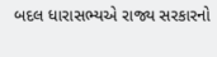બદલ ધારાસભ્યએ રાજ્ય સરકારનો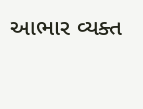આભાર વ્યક્ત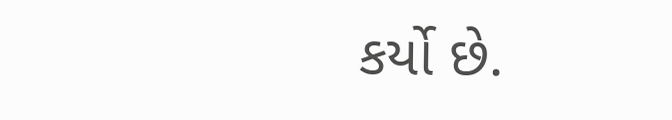કર્યો છે.